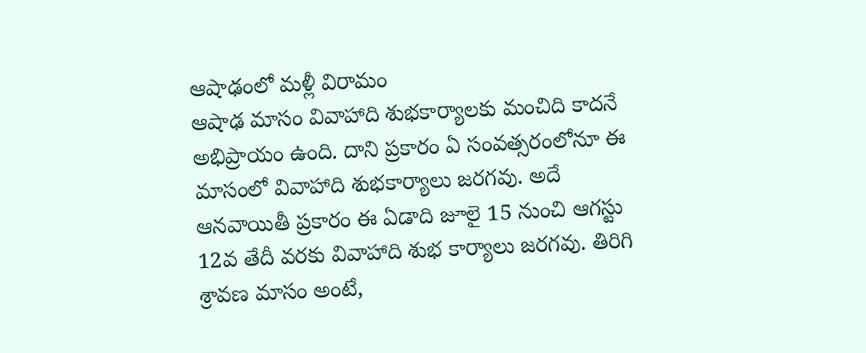ఆషాఢంలో మళ్లీ విరామం
ఆషాఢ మాసం వివాహాది శుభకార్యాలకు మంచిది కాదనే అభిప్రాయం ఉంది. దాని ప్రకారం ఏ సంవత్సరంలోనూ ఈ మాసంలో వివాహాది శుభకార్యాలు జరగవు. అదే ఆనవాయితీ ప్రకారం ఈ ఏడాది జూలై 15 నుంచి ఆగస్టు 12వ తేదీ వరకు వివాహాది శుభ కార్యాలు జరగవు. తిరిగి శ్రావణ మాసం అంటే,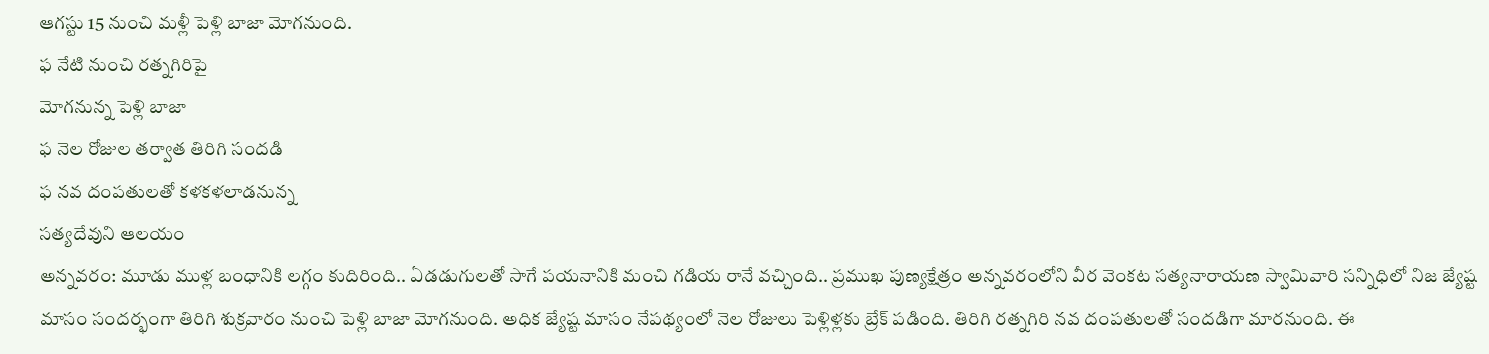ఆగస్టు 15 నుంచి మళ్లీ పెళ్లి బాజా మోగనుంది.
ఫ నేటి నుంచి రత్నగిరిపై
మోగనున్న పెళ్లి బాజా
ఫ నెల రోజుల తర్వాత తిరిగి సందడి
ఫ నవ దంపతులతో కళకళలాడనున్న
సత్యదేవుని ఆలయం
అన్నవరం: మూడు ముళ్ల బంధానికి లగ్గం కుదిరింది.. ఏడడుగులతో సాగే పయనానికి మంచి గడియ రానే వచ్చింది.. ప్రముఖ పుణ్యక్షేత్రం అన్నవరంలోని వీర వెంకట సత్యనారాయణ స్వామివారి సన్నిధిలో నిజ జ్యేష్ట మాసం సందర్భంగా తిరిగి శుక్రవారం నుంచి పెళ్లి బాజా మోగనుంది. అధిక జ్యేష్ట మాసం నేపథ్యంలో నెల రోజులు పెళ్లిళ్లకు బ్రేక్ పడింది. తిరిగి రత్నగిరి నవ దంపతులతో సందడిగా మారనుంది. ఈ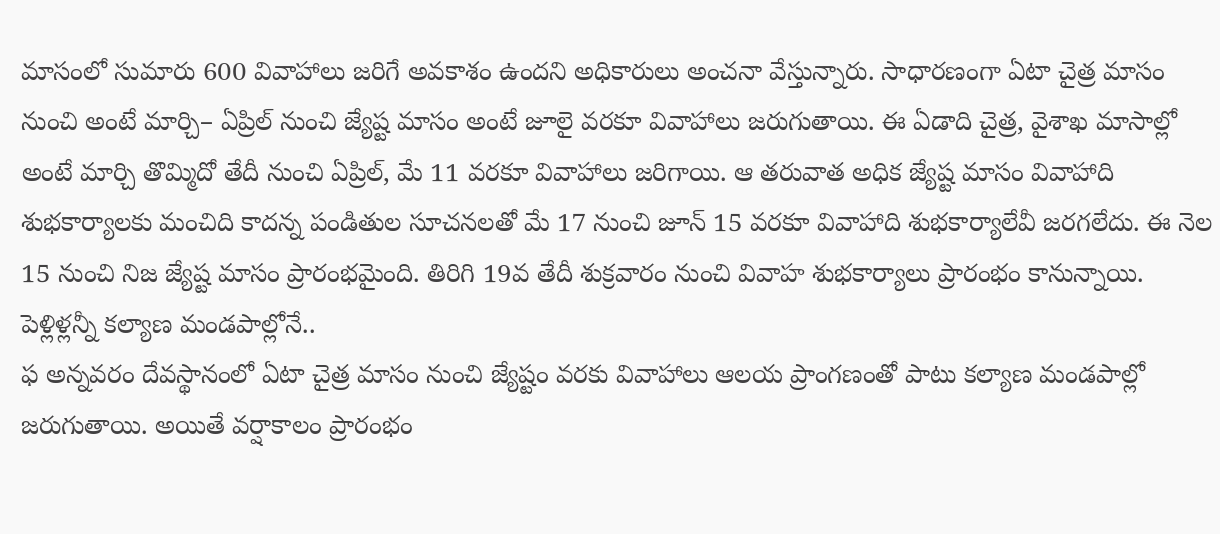మాసంలో సుమారు 600 వివాహాలు జరిగే అవకాశం ఉందని అధికారులు అంచనా వేస్తున్నారు. సాధారణంగా ఏటా చైత్ర మాసం నుంచి అంటే మార్చి– ఏప్రిల్ నుంచి జ్యేష్ట మాసం అంటే జూలై వరకూ వివాహాలు జరుగుతాయి. ఈ ఏడాది చైత్ర, వైశాఖ మాసాల్లో అంటే మార్చి తొమ్మిదో తేదీ నుంచి ఏప్రిల్, మే 11 వరకూ వివాహాలు జరిగాయి. ఆ తరువాత అధిక జ్యేష్ట మాసం వివాహాది శుభకార్యాలకు మంచిది కాదన్న పండితుల సూచనలతో మే 17 నుంచి జూన్ 15 వరకూ వివాహాది శుభకార్యాలేవీ జరగలేదు. ఈ నెల 15 నుంచి నిజ జ్యేష్ట మాసం ప్రారంభమైంది. తిరిగి 19వ తేదీ శుక్రవారం నుంచి వివాహ శుభకార్యాలు ప్రారంభం కానున్నాయి.
పెళ్లిళ్లన్నీ కల్యాణ మండపాల్లోనే..
ఫ అన్నవరం దేవస్థానంలో ఏటా చైత్ర మాసం నుంచి జ్యేష్టం వరకు వివాహాలు ఆలయ ప్రాంగణంతో పాటు కల్యాణ మండపాల్లో జరుగుతాయి. అయితే వర్షాకాలం ప్రారంభం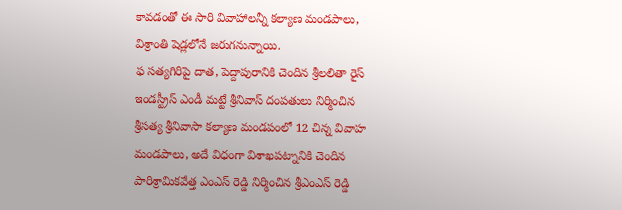కావడంతో ఈ సారి వివాహాలన్నీ కల్యాణ మండపాలు, విశ్రాంతి షెడ్లలోనే జరుగనున్నాయి.
ఫ సత్యగిరిపై దాత, పెద్దాపురానికి చెందిన శ్రీలలితా రైస్ ఇండస్ట్రీస్ ఎండీ మట్టే శ్రీనివాస్ దంపతులు నిర్మించిన శ్రీసత్య శ్రీనివాసా కల్యాణ మండపంలో 12 చిన్న వివాహ మండపాలు, అదే విధంగా విశాఖపట్నానికి చెందిన పారిశ్రామికవేత్త ఎంఎస్ రెడ్డి నిర్మించిన శ్రీఎంఎస్ రెడ్డి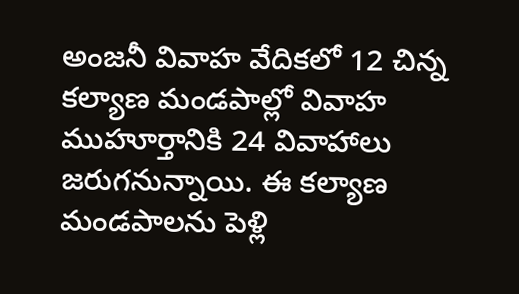అంజనీ వివాహ వేదికలో 12 చిన్న కల్యాణ మండపాల్లో వివాహ ముహూర్తానికి 24 వివాహాలు జరుగనున్నాయి. ఈ కల్యాణ మండపాలను పెళ్లి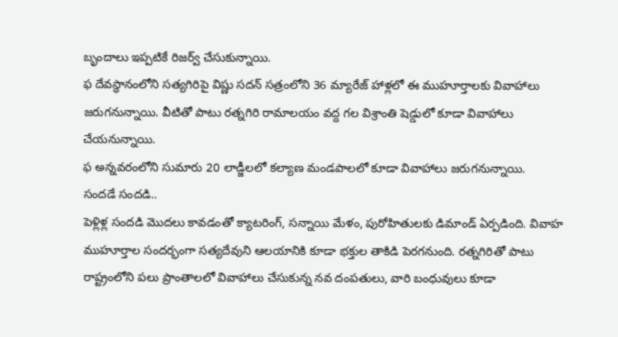బృందాలు ఇప్పటికే రిజర్వ్ చేసుకున్నాయి.
ఫ దేవస్థానంలోని సత్యగిరిపై విష్ణు సదన్ సత్రంలోని 36 మ్యారేజ్ హాళ్లలో ఈ ముహూర్తాలకు వివాహాలు జరుగనున్నాయి. వీటితో పాటు రత్నగిరి రామాలయం వద్ద గల విశ్రాంతి షెడ్డులో కూడా వివాహాలు చేయనున్నాయి.
ఫ అన్నవరంలోని సుమారు 20 లాడ్జీలలో కల్యాణ మండపాలలో కూడా వివాహాలు జరుగనున్నాయి.
సందడే సందడి..
పెళ్లిళ్ల సందడి మొదలు కావడంతో క్యాటరింగ్, సన్నాయి మేళం, పురోహితులకు డిమాండ్ ఏర్పడింది. వివాహ ముహూర్తాల సందర్భంగా సత్యదేవుని ఆలయానికి కూడా భక్తుల తాకిడి పెరగనుంది. రత్నగిరితో పాటు రాష్ట్రంలోని పలు ప్రాంతాలలో వివాహాలు చేసుకున్న నవ దంపతులు, వారి బంధువులు కూడా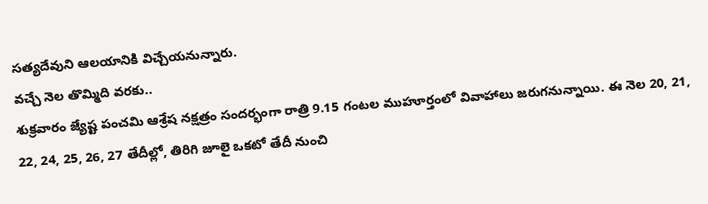సత్యదేవుని ఆలయానికి విచ్చేయనున్నారు.
వచ్చే నెల తొమ్మిది వరకు..
శుక్రవారం జ్యేష్ట పంచమి ఆశ్రేష నక్షత్రం సందర్భంగా రాత్రి 9.15 గంటల ముహూర్తంలో వివాహాలు జరుగనున్నాయి. ఈ నెల 20, 21, 22, 24, 25, 26, 27 తేదీల్లో, తిరిగి జూలై ఒకటో తేదీ నుంచి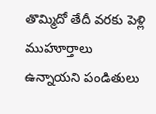తొమ్మిదో తేదీ వరకు పెళ్లి ముహూర్తాలు ఉన్నాయని పండితులు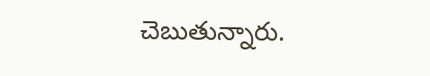చెబుతున్నారు.